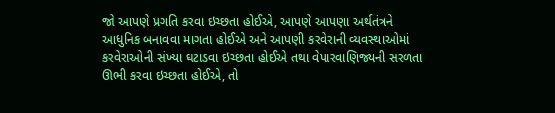જો આપણે પ્રગતિ કરવા ઇચ્છતા હોઈએ, આપણે આપણા અર્થતંત્રને આધુનિક બનાવવા માગતા હોઈએ અને આપણી કરવેરાની વ્યવસ્થાઓમાં કરવેરાઓની સંખ્યા ઘટાડવા ઇચ્છતા હોઈએ તથા વેપારવાણિજ્યની સરળતા ઊભી કરવા ઇચ્છતા હોઈએ, તો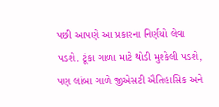પછી આપણે આ પ્રકારના નિર્ણયો લેવા પડશે. ટૂંકા ગાળા માટે થોડી મુશ્કેલી પડશે, પણ લાંબા ગાળે જીએસટી ઐતિહાસિક અને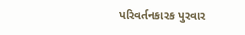પરિવર્તનકારક પુરવાર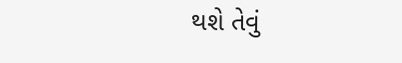થશે તેવું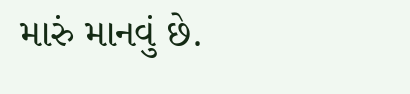મારું માનવું છે.